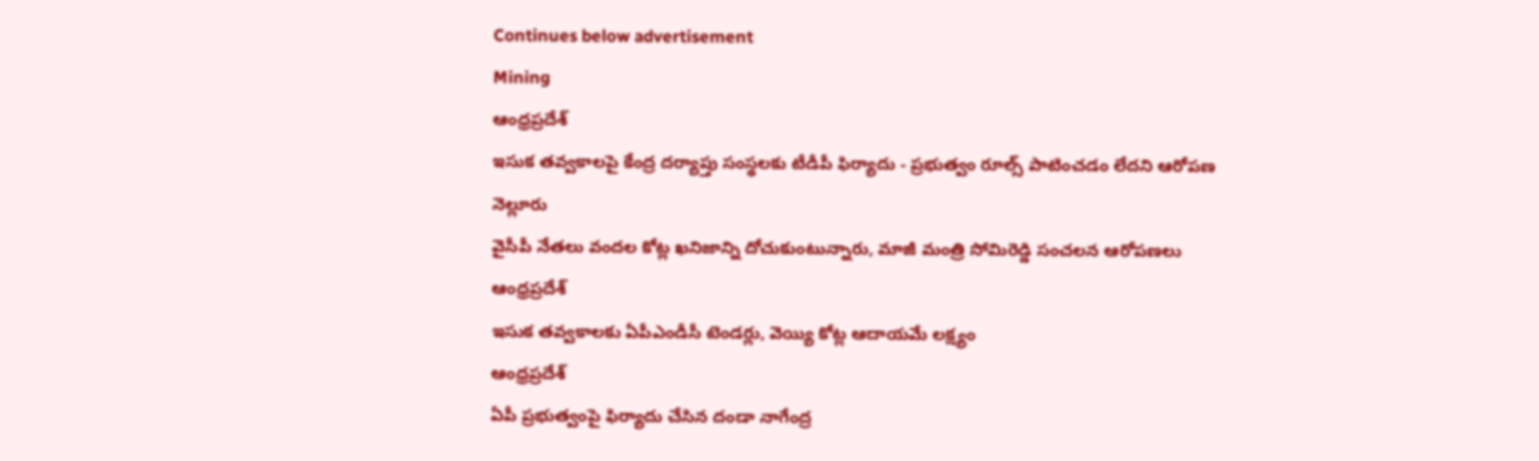Continues below advertisement
Mining
ఆంధ్రప్రదేశ్
ఇసుక తవ్వకాలపై కేంద్ర దర్యాప్తు సంస్థలకు టీడీపీ ఫిర్యాదు - ప్రభుత్వం రూల్స్ పాటించడం లేదని ఆరోపణ
నెల్లూరు
వైసీపీ నేతలు వందల కోట్ల ఖనిజాన్ని దోచుకుంటున్నారు, మాజీ మంత్రి సోమిరెడ్డి సంచలన ఆరోపణలు
ఆంధ్రప్రదేశ్
ఇసుక తవ్వకాలకు ఏపీఎండీసీ టెండర్లు, వెయ్యి కోట్ల ఆదాయమే లక్ష్యం
ఆంధ్రప్రదేశ్
ఏపీ ప్రభుత్వంపై ఫిర్యాదు చేసిన దండా నాగేంద్ర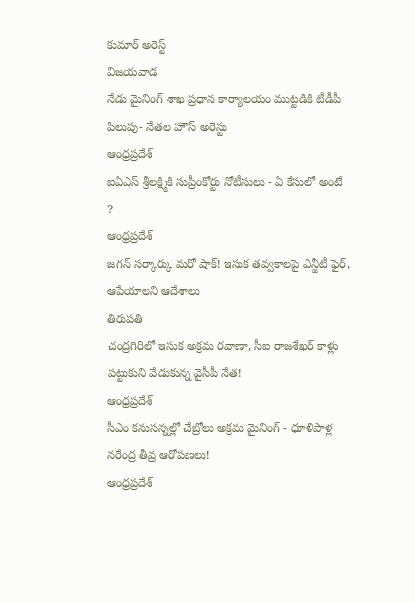కుమార్ అరెస్ట్
విజయవాడ
నేడు మైనింగ్ శాఖ ప్రధాన కార్యాలయం ముట్టడికి టీడీపీ పిలుపు- నేతల హౌస్ అరెస్టు
ఆంధ్రప్రదేశ్
ఐఏఎస్ శ్రీలక్ష్మికి సుప్రీంకోర్టు నోటీసులు - ఏ కేసులో అంటే ?
ఆంధ్రప్రదేశ్
జగన్ సర్కార్కు మరో షాక్! ఇసుక తవ్వకాలపై ఎన్జీటీ ఫైర్, ఆపేయాలని ఆదేశాలు
తిరుపతి
చంద్రగిరిలో ఇసుక అక్రమ రవాణా, సీఐ రాజశేఖర్ కాళ్లు పట్టుకుని వేడుకున్న వైసీపీ నేత!
ఆంధ్రప్రదేశ్
సీఎం కనుసన్నల్లో చేబ్రోలు అక్రమ మైనింగ్ - ధూళిపాళ్ల నరేంద్ర తీవ్ర ఆరోపణలు!
ఆంధ్రప్రదేశ్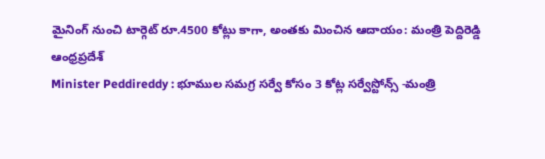మైనింగ్ నుంచి టార్గెట్ రూ.4500 కోట్లు కాగా, అంతకు మించిన ఆదాయం: మంత్రి పెద్దిరెడ్డి
ఆంధ్రప్రదేశ్
Minister Peddireddy : భూముల సమగ్ర సర్వే కోసం 3 కోట్ల సర్వేస్టోన్స్ -మంత్రి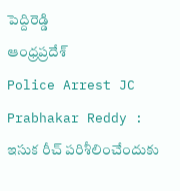పెద్దిరెడ్డి
ఆంధ్రప్రదేశ్
Police Arrest JC Prabhakar Reddy : ఇసుక రీచ్ పరిశీలించేందుకు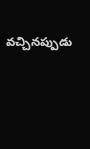వచ్చినప్పుడు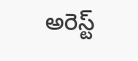అరెస్ట్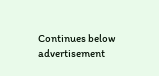Continues below advertisement